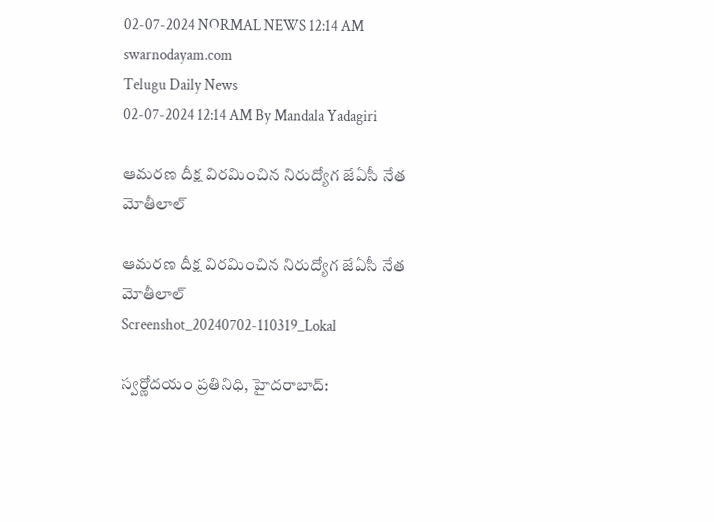02-07-2024 NORMAL NEWS 12:14 AM
swarnodayam.com
Telugu Daily News
02-07-2024 12:14 AM By Mandala Yadagiri

ఆమరణ దీక్ష విరమించిన నిరుద్యోగ జేఏసీ నేత మోతీలాల్

ఆమరణ దీక్ష విరమించిన నిరుద్యోగ జేఏసీ నేత మోతీలాల్
Screenshot_20240702-110319_Lokal

స్వర్ణోదయం ప్రతినిధి, హైదరాబాద్: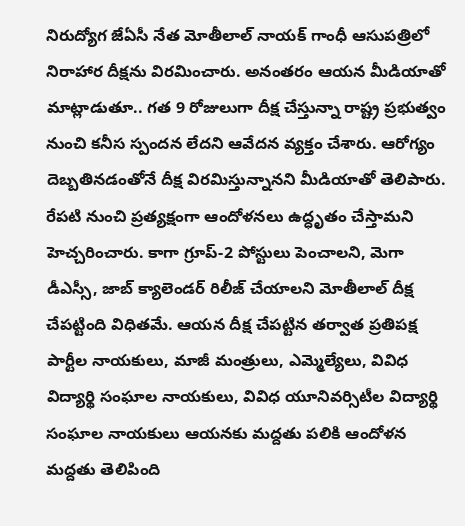నిరుద్యోగ జేఏసీ నేత మోతీలాల్ నాయక్ గాంధీ ఆసుపత్రిలో నిరాహార దీక్షను విరమించారు. అనంతరం ఆయన మీడియాతో మాట్లాడుతూ.. గత 9 రోజులుగా దీక్ష చేస్తున్నా రాష్ట్ర ప్రభుత్వం నుంచి కనీస స్పందన లేదని ఆవేదన వ్యక్తం చేశారు. ఆరోగ్యం దెబ్బతినడంతోనే దీక్ష విరమిస్తున్నానని మీడియాతో తెలిపారు. రేపటి నుంచి ప్రత్యక్షంగా ఆందోళనలు ఉద్ధృతం చేస్తామని హెచ్చరించారు. కాగా గ్రూప్-2 పోస్టులు పెంచాలని, మెగా డీఎస్సీ, జాబ్ క్యాలెండర్ రిలీజ్ చేయాలని మోతీలాల్ దీక్ష చేపట్టింది విధితమే. ఆయన దీక్ష చేపట్టిన తర్వాత ప్రతిపక్ష పార్టీల నాయకులు, మాజీ మంత్రులు, ఎమ్మెల్యేలు, వివిధ విద్యార్థి సంఘాల నాయకులు, వివిధ యూనివర్సిటీల విద్యార్థి సంఘాల నాయకులు ఆయనకు మద్దతు పలికి ఆందోళన మద్దతు తెలిపింది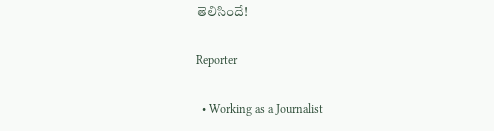తెలిసిందే!

Reporter

  • Working as a Journalist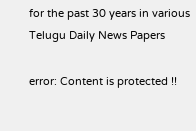for the past 30 years in various Telugu Daily News Papers

error: Content is protected !!